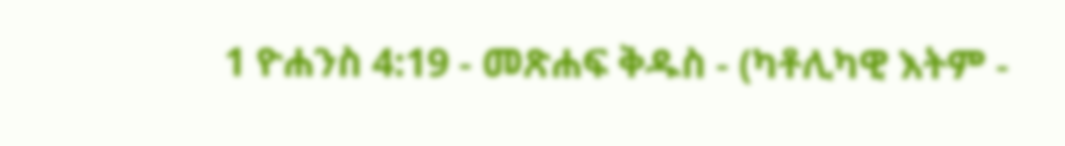1 ዮሐንስ 4:19 - መጽሐፍ ቅዱስ - (ካቶሊካዊ እትም -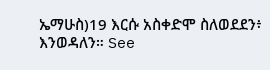ኤማሁስ)19 እርሱ አስቀድሞ ስለወደደን፥ እንወዳለን። See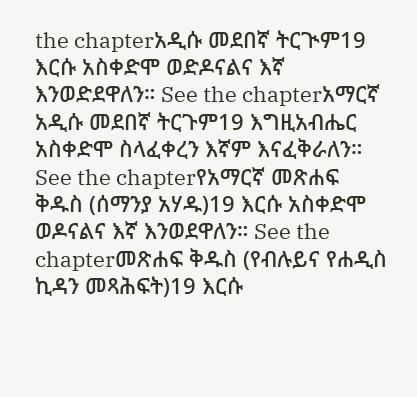the chapterአዲሱ መደበኛ ትርጒም19 እርሱ አስቀድሞ ወድዶናልና እኛ እንወድደዋለን። See the chapterአማርኛ አዲሱ መደበኛ ትርጉም19 እግዚአብሔር አስቀድሞ ስላፈቀረን እኛም እናፈቅራለን። See the chapterየአማርኛ መጽሐፍ ቅዱስ (ሰማንያ አሃዱ)19 እርሱ አስቀድሞ ወዶናልና እኛ እንወደዋለን። See the chapterመጽሐፍ ቅዱስ (የብሉይና የሐዲስ ኪዳን መጻሕፍት)19 እርሱ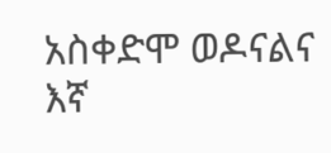አስቀድሞ ወዶናልና እኛ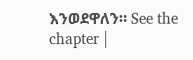እንወደዋለን። See the chapter |